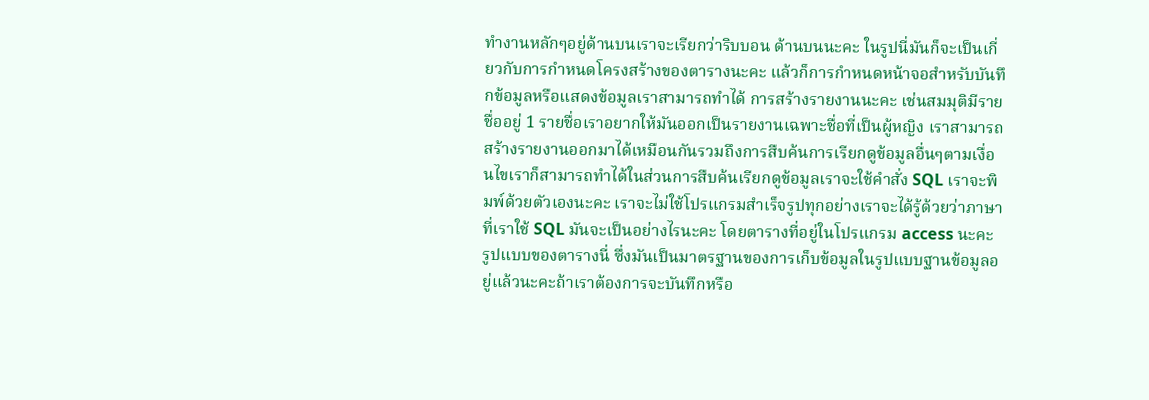ทำงานหลักๆอยู่ด้านบนเราจะเรียกว่าริบบอน ด้านบนนะคะ ในรูปนี่มันก็จะเป็นเกี่ยวกับการกำหนดโครงสร้างของตารางนะคะ แล้วก็การกำหนดหน้าจอสำหรับบันทึกข้อมูลหรือแสดงข้อมูลเราสามารถทำได้ การสร้างรายงานนะคะ เช่นสมมุติมีรายชื่ออยู่ 1 รายชื่อเราอยากให้มันออกเป็นรายงานเฉพาะชื่อที่เป็นผู้หญิง เราสามารถสร้างรายงานออกมาได้เหมือนกันรวมถึงการสืบค้นการเรียกดูข้อมูลอื่นๆตามเงื่อนไขเราก็สามารถทำได้ในส่วนการสืบค้นเรียกดูข้อมูลเราจะใช้คำสั่ง SQL เราจะพิมพ์ด้วยตัวเองนะคะ เราจะไม่ใช้โปรแกรมสำเร็จรูปทุกอย่างเราจะได้รู้ด้วยว่าภาษาที่เราใช้ SQL มันจะเป็นอย่างไรนะคะ โดยตารางที่อยู่ในโปรแกรม access นะคะ รูปแบบของตารางนี่ ซึ่งมันเป็นมาตรฐานของการเก็บข้อมูลในรูปแบบฐานข้อมูลอยู่แล้วนะคะถ้าเราต้องการจะบันทึกหรือ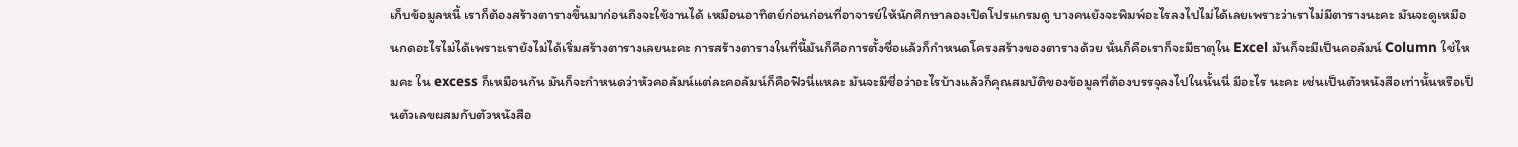เก็บข้อมูลหนี้ เราก็ต้องสร้างตารางขึ้นมาก่อนถึงจะใช้งานได้ เหมือนอาทิตย์ก่อนก่อนที่อาจารย์ให้นักศึกษาลองเปิดโปรแกรมดู บางคนยังจะพิมพ์อะไรลงไปไม่ได้เลยเพราะว่าเราไม่มีตารางนะคะ มันจะดูเหมือนกดอะไรไม่ได้เพราะเรายังไม่ได้เริ่มสร้างตารางเลยนะคะ การสร้างตารางในที่นี้มันก็คือการตั้งชื่อแล้วก็กำหนดโครงสร้างของตารางด้วย นั่นก็คือเราก็จะมีธาตุใน Excel มันก็จะมีเป็นคอลัมน์ Column ใช่ไหมคะ ใน excess ก็เหมือนกัน มันก็จะกำหนดว่าหัวคอลัมน์แต่ละคอลัมน์ก็คือฟิวนี่แหละ มันจะมีชื่อว่าอะไรบ้างแล้วก็คุณสมบัติของข้อมูลที่ต้องบรรจุลงไปในนั้นนี่ มีอะไร นะคะ เช่นเป็นตัวหนังสือเท่านั้นหรือเป็นตัวเลขผสมกับตัวหนังสือ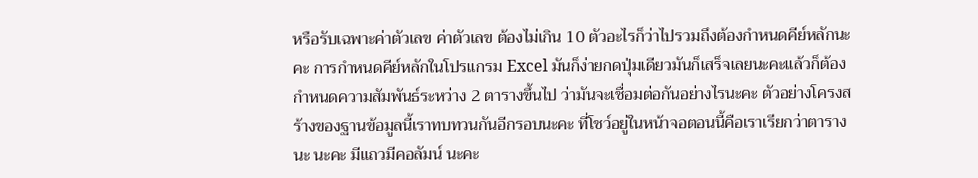หรือรับเฉพาะค่าตัวเลข ค่าตัวเลข ต้องไม่เกิน 10 ตัวอะไรก็ว่าไปรวมถึงต้องกำหนดคีย์หลักนะคะ การกำหนดคีย์หลักในโปรแกรม Excel มันก็ง่ายกดปุ่มเดียวมันก็เสร็จเลยนะคะแล้วก็ต้องกำหนดความสัมพันธ์ระหว่าง 2 ตารางขึ้นไป ว่ามันจะเชื่อมต่อกันอย่างไรนะคะ ตัวอย่างโครงสร้างของฐานข้อมูลนี้เราทบทวนกันอีกรอบนะคะ ที่โชว์อยู่ในหน้าจอตอนนี้คือเราเรียกว่าตารางนะ นะคะ มีแถวมีคอลัมน์ นะคะ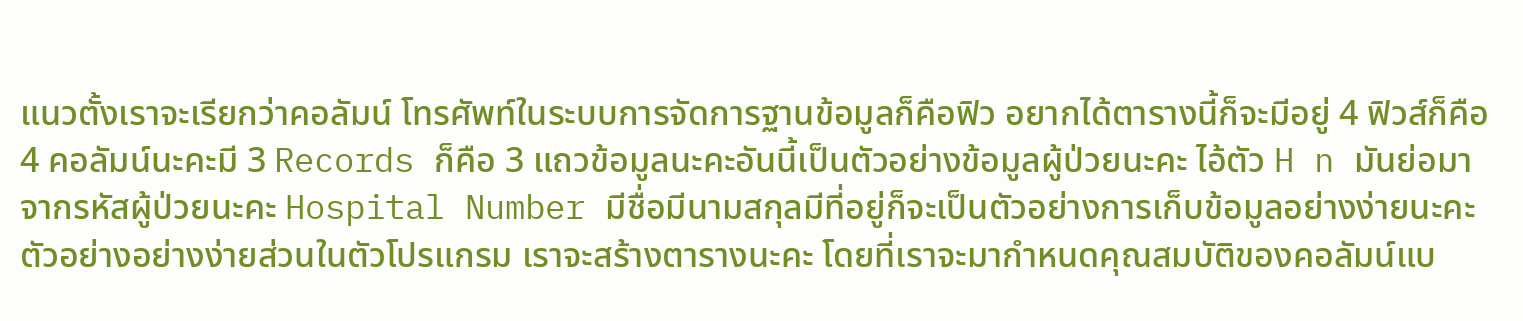แนวตั้งเราจะเรียกว่าคอลัมน์ โทรศัพท์ในระบบการจัดการฐานข้อมูลก็คือฟิว อยากได้ตารางนี้ก็จะมีอยู่ 4 ฟิวส์ก็คือ 4 คอลัมน์นะคะมี 3 Records ก็คือ 3 แถวข้อมูลนะคะอันนี้เป็นตัวอย่างข้อมูลผู้ป่วยนะคะ ไอ้ตัว H n มันย่อมาจากรหัสผู้ป่วยนะคะ Hospital Number มีชื่อมีนามสกุลมีที่อยู่ก็จะเป็นตัวอย่างการเก็บข้อมูลอย่างง่ายนะคะตัวอย่างอย่างง่ายส่วนในตัวโปรแกรม เราจะสร้างตารางนะคะ โดยที่เราจะมากำหนดคุณสมบัติของคอลัมน์แบ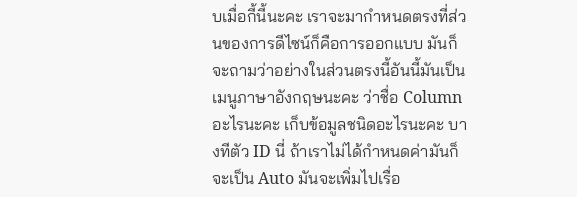บเมื่อกี้นี้นะคะ เราจะมากำหนดตรงที่ส่วนของการดีไซน์ก็คือการออกแบบ มันก็จะถามว่าอย่างในส่วนตรงนี้อันนี้มันเป็นเมนูภาษาอังกฤษนะคะ ว่าชื่อ Column อะไรนะคะ เก็บข้อมูลชนิดอะไรนะคะ บางทีตัว ID นี่ ถ้าเราไม่ได้กำหนดค่ามันก็จะเป็น Auto มันจะเพิ่มไปเรื่อ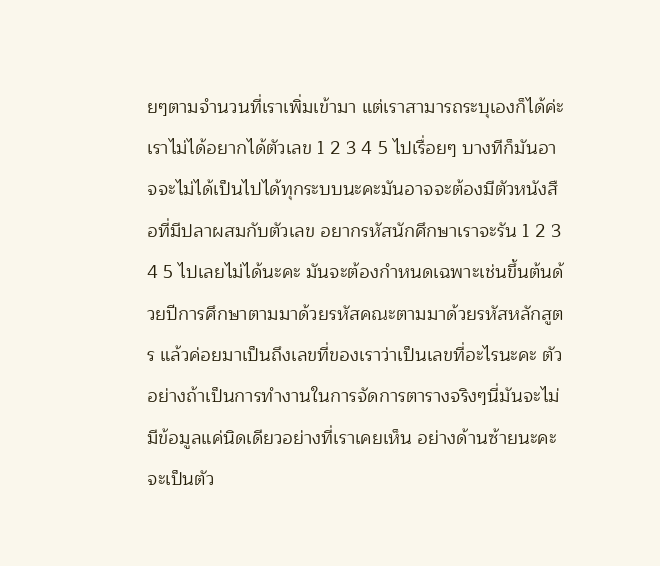ยๆตามจำนวนที่เราเพิ่มเข้ามา แต่เราสามารถระบุเองก็ได้ค่ะเราไม่ได้อยากได้ตัวเลข 1 2 3 4 5 ไปเรื่อยๆ บางทีก็มันอาจจะไม่ได้เป็นไปได้ทุกระบบนะคะมันอาจจะต้องมีตัวหนังสือที่มีปลาผสมกับตัวเลข อยากรหัสนักศึกษาเราจะรัน 1 2 3 4 5 ไปเลยไม่ได้นะคะ มันจะต้องกำหนดเฉพาะเช่นขึ้นต้นด้วยปีการศึกษาตามมาด้วยรหัสคณะตามมาด้วยรหัสหลักสูตร แล้วค่อยมาเป็นถึงเลขที่ของเราว่าเป็นเลขที่อะไรนะคะ ตัวอย่างถ้าเป็นการทำงานในการจัดการตารางจริงๆนี่มันจะไม่มีข้อมูลแค่นิดเดียวอย่างที่เราเคยเห็น อย่างด้านซ้ายนะคะ จะเป็นตัว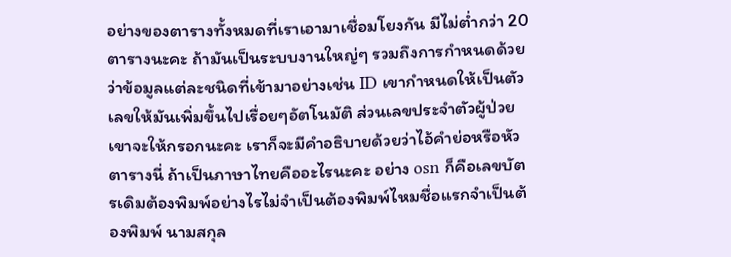อย่างของตารางทั้งหมดที่เราเอามาเชื่อมโยงกัน มีไม่ต่ำกว่า 20 ตารางนะคะ ถ้ามันเป็นระบบงานใหญ่ๆ รวมถึงการกำหนดด้วยว่าข้อมูลแต่ละชนิดที่เข้ามาอย่างเช่น ID เขากำหนดให้เป็นตัวเลขให้มันเพิ่มขึ้นไปเรื่อยๆอัตโนมัติ ส่วนเลขประจำตัวผู้ป่วย เขาจะให้กรอกนะคะ เราก็จะมีคำอธิบายด้วยว่าไอ้คำย่อหรือหัวตารางนี่ ถ้าเป็นภาษาไทยคืออะไรนะคะ อย่าง osn ก็คือเลขบัตรเดิมต้องพิมพ์อย่างไรไม่จำเป็นต้องพิมพ์ไหมชื่อแรกจำเป็นต้องพิมพ์ นามสกุล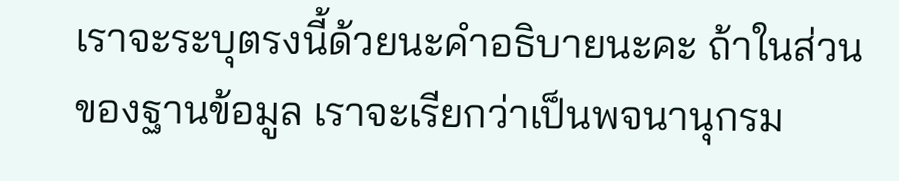เราจะระบุตรงนี้ด้วยนะคำอธิบายนะคะ ถ้าในส่วนของฐานข้อมูล เราจะเรียกว่าเป็นพจนานุกรม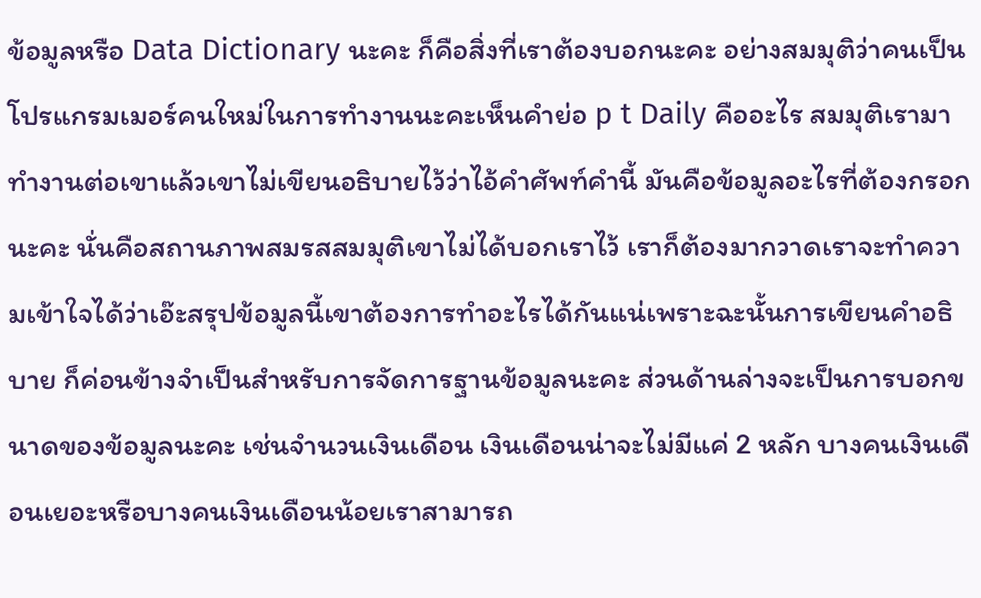ข้อมูลหรือ Data Dictionary นะคะ ก็คือสิ่งที่เราต้องบอกนะคะ อย่างสมมุติว่าคนเป็นโปรแกรมเมอร์คนใหม่ในการทำงานนะคะเห็นคำย่อ p t Daily คืออะไร สมมุติเรามาทำงานต่อเขาแล้วเขาไม่เขียนอธิบายไว้ว่าไอ้คำศัพท์คำนี้ มันคือข้อมูลอะไรที่ต้องกรอก นะคะ นั่นคือสถานภาพสมรสสมมุติเขาไม่ได้บอกเราไว้ เราก็ต้องมากวาดเราจะทำความเข้าใจได้ว่าเอ๊ะสรุปข้อมูลนี้เขาต้องการทำอะไรได้กันแน่เพราะฉะนั้นการเขียนคำอธิบาย ก็ค่อนข้างจำเป็นสำหรับการจัดการฐานข้อมูลนะคะ ส่วนด้านล่างจะเป็นการบอกขนาดของข้อมูลนะคะ เช่นจำนวนเงินเดือน เงินเดือนน่าจะไม่มีแค่ 2 หลัก บางคนเงินเดือนเยอะหรือบางคนเงินเดือนน้อยเราสามารถ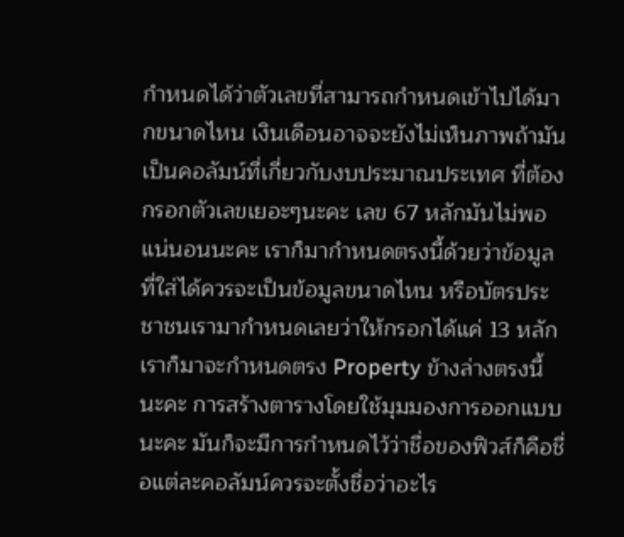กำหนดได้ว่าตัวเลขที่สามารถกำหนดเข้าไปได้มากขนาดไหน เงินเดือนอาจจะยังไม่เห็นภาพถ้ามันเป็นคอลัมน์ที่เกี่ยวกับงบประมาณประเทศ ที่ต้องกรอกตัวเลขเยอะๆนะคะ เลข 67 หลักมันไม่พอแน่นอนนะคะ เราก็มากำหนดตรงนี้ด้วยว่าข้อมูลที่ใส่ได้ควรจะเป็นข้อมูลขนาดไหน หรือบัตรประชาชนเรามากำหนดเลยว่าให้กรอกได้แค่ 13 หลักเราก็มาจะกำหนดตรง Property ข้างล่างตรงนี้นะคะ การสร้างตารางโดยใช้มุมมองการออกแบบ นะคะ มันก็จะมีการกำหนดไว้ว่าชื่อของฟิวส์ก็คือชื่อแต่ละคอลัมน์ควรจะตั้งชื่อว่าอะไร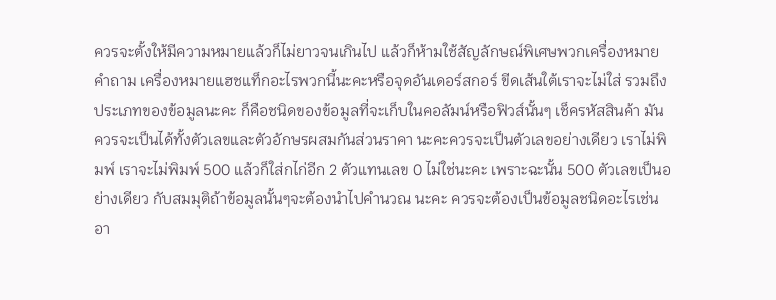ควรจะตั้งให้มีความหมายแล้วก็ไม่ยาวจนเกินไป แล้วก็ห้ามใช้สัญลักษณ์พิเศษพวกเครื่องหมายคำถาม เครื่องหมายแฮชแท็กอะไรพวกนี้นะคะหรือจุดอันเดอร์สกอร์ ขีดเส้นใต้เราจะไม่ใส่ รวมถึงประเภทของข้อมูลนะคะ ก็คือชนิดของข้อมูลที่จะเก็บในคอลัมน์หรือฟิวส์นั้นๆ เช็ครหัสสินค้า มันควรจะเป็นได้ทั้งตัวเลขและตัวอักษรผสมกันส่วนราคา นะคะควรจะเป็นตัวเลขอย่างเดียว เราไม่พิมพ์ เราจะไม่พิมพ์ 500 แล้วก็ใส่กไก่อีก 2 ตัวแทนเลข 0 ไม่ใช่นะคะ เพราะฉะนั้น 500 ตัวเลขเป็นอย่างเดียว กับสมมุติถ้าข้อมูลนั้นๆจะต้องนำไปคำนวณ นะคะ ควรจะต้องเป็นข้อมูลชนิดอะไรเช่นอา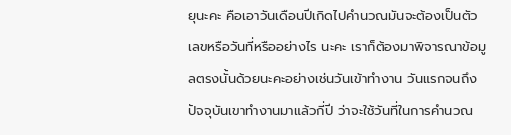ยุนะคะ คือเอาวันเดือนปีเกิดไปคำนวณมันจะต้องเป็นตัวเลขหรือวันที่หรืออย่างไร นะคะ เราก็ต้องมาพิจารณาข้อมูลตรงนั้นด้วยนะคะอย่างเช่นวันเข้าทำงาน วันแรกจนถึงปัจจุบันเขาทำงานมาแล้วกี่ปี ว่าจะใช้วันที่ในการคำนวณ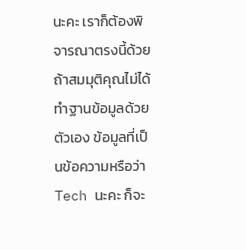นะคะ เราก็ต้องพิจารณาตรงนี้ด้วยถ้าสมมุติคุณไม่ได้ทำฐานข้อมูลด้วยตัวเอง ข้อมูลที่เป็นข้อความหรือว่า Tech นะคะ ก็จะ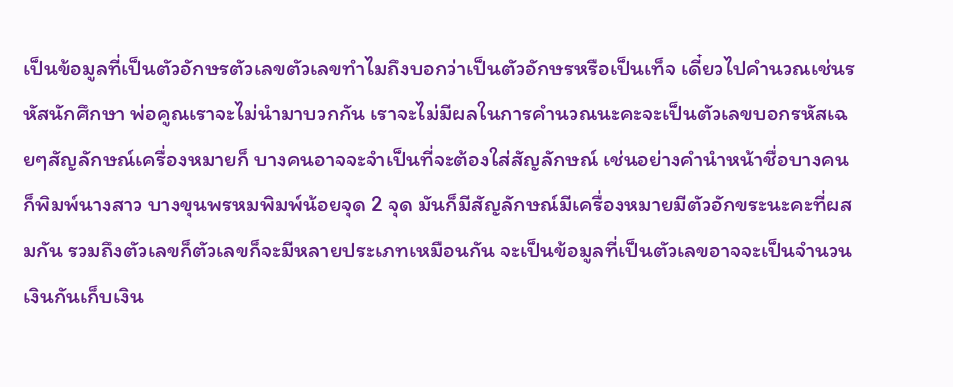เป็นข้อมูลที่เป็นตัวอักษรตัวเลขตัวเลขทำไมถึงบอกว่าเป็นตัวอักษรหรือเป็นเท็จ เดี๋ยวไปคำนวณเช่นรหัสนักศึกษา พ่อคูณเราจะไม่นำมาบวกกัน เราจะไม่มีผลในการคำนวณนะคะจะเป็นตัวเลขบอกรหัสเฉยๆสัญลักษณ์เครื่องหมายก็ บางคนอาจจะจำเป็นที่จะต้องใส่สัญลักษณ์ เช่นอย่างคำนำหน้าชื่อบางคนก็พิมพ์นางสาว บางขุนพรหมพิมพ์น้อยจุด 2 จุด มันก็มีสัญลักษณ์มีเครื่องหมายมีตัวอักขระนะคะที่ผสมกัน รวมถึงตัวเลขก็ตัวเลขก็จะมีหลายประเภทเหมือนกัน จะเป็นข้อมูลที่เป็นตัวเลขอาจจะเป็นจำนวนเงินกันเก็บเงิน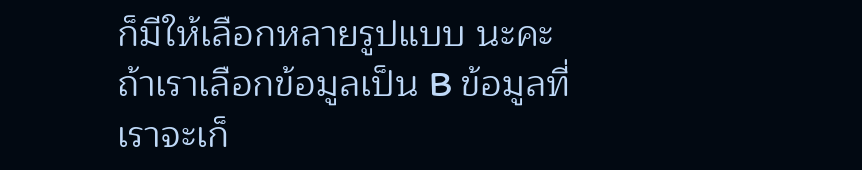ก็มีให้เลือกหลายรูปแบบ นะคะ ถ้าเราเลือกข้อมูลเป็น B ข้อมูลที่เราจะเก็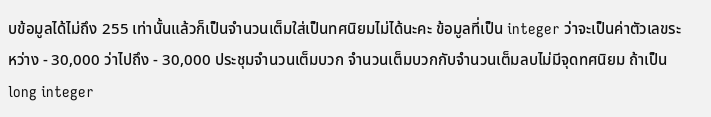บข้อมูลได้ไม่ถึง 255 เท่านั้นแล้วก็เป็นจำนวนเต็มใส่เป็นทศนิยมไม่ได้นะคะ ข้อมูลที่เป็น integer ว่าจะเป็นค่าตัวเลขระหว่าง - 30,000 ว่าไปถึง - 30,000 ประชุมจำนวนเต็มบวก จำนวนเต็มบวกกับจำนวนเต็มลบไม่มีจุดทศนิยม ถ้าเป็น long integer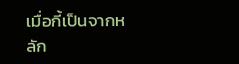เมื่อกี้เป็นจากหลัก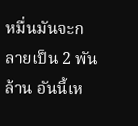หมื่นมันจะกลายเป็น 2 พันล้าน อันนี้เห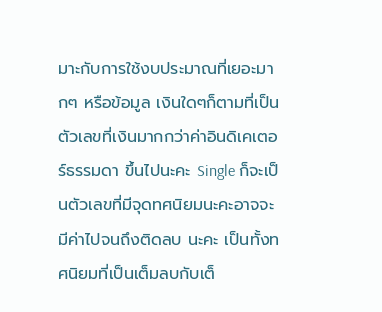มาะกับการใช้งบประมาณที่เยอะมากๆ หรือข้อมูล เงินใดๆก็ตามที่เป็นตัวเลขที่เงินมากกว่าค่าอินดิเคเตอร์ธรรมดา ขึ้นไปนะคะ Single ก็จะเป็นตัวเลขที่มีจุดทศนิยมนะคะอาจจะมีค่าไปจนถึงติดลบ นะคะ เป็นทั้งทศนิยมที่เป็นเต็มลบกับเต็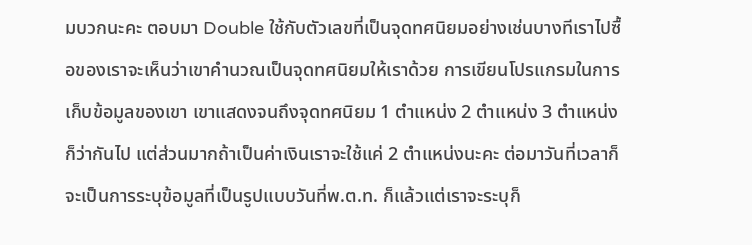มบวกนะคะ ตอบมา Double ใช้กับตัวเลขที่เป็นจุดทศนิยมอย่างเช่นบางทีเราไปซื้อของเราจะเห็นว่าเขาคำนวณเป็นจุดทศนิยมให้เราด้วย การเขียนโปรแกรมในการเก็บข้อมูลของเขา เขาแสดงจนถึงจุดทศนิยม 1 ตำแหน่ง 2 ตำแหน่ง 3 ตำแหน่งก็ว่ากันไป แต่ส่วนมากถ้าเป็นค่าเงินเราจะใช้แค่ 2 ตำแหน่งนะคะ ต่อมาวันที่เวลาก็จะเป็นการระบุข้อมูลที่เป็นรูปแบบวันที่พ.ต.ท. ก็แล้วแต่เราจะระบุก็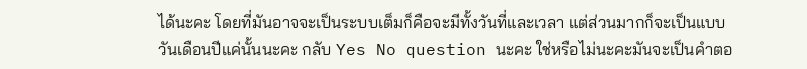ได้นะคะ โดยที่มันอาจจะเป็นระบบเต็มก็คือจะมีทั้งวันที่และเวลา แต่ส่วนมากก็จะเป็นแบบวันเดือนปีแค่นั้นนะคะ กลับ Yes No question นะคะ ใช่หรือไม่นะคะมันจะเป็นคำตอ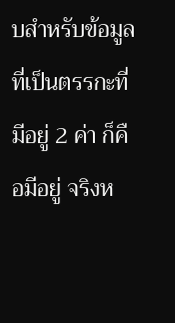บสำหรับข้อมูลที่เป็นตรรกะที่มีอยู่ 2 ค่า ก็คือมีอยู่ จริงห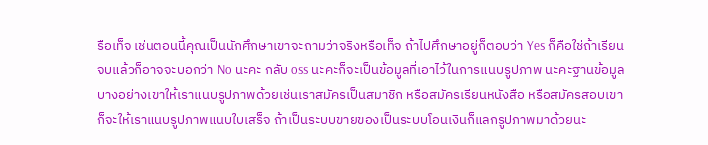รือเท็จ เช่นตอนนี้คุณเป็นนักศึกษาเขาจะถามว่าจริงหรือเท็จ ถ้าไปศึกษาอยู่ก็ตอบว่า Yes ก็คือใช่ถ้าเรียนจบแล้วก็อาจจะบอกว่า No นะคะ กลับ oss นะคะก็จะเป็นข้อมูลที่เอาไว้ในการแนบรูปภาพ นะคะฐานข้อมูลบางอย่างเขาให้เราแนบรูปภาพด้วยเช่นเราสมัครเป็นสมาชิก หรือสมัครเรียนหนังสือ หรือสมัครสอบเขาก็จะให้เราแนบรูปภาพแนบใบเสร็จ ถ้าเป็นระบบขายของเป็นระบบโอนเงินก็แลกรูปภาพมาด้วยนะ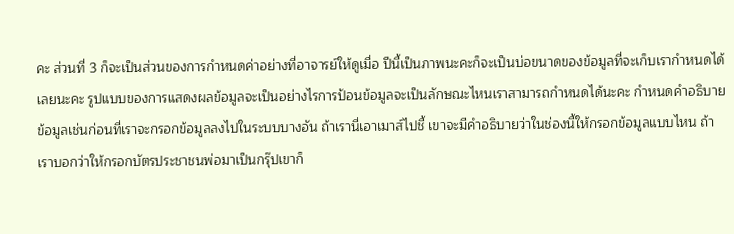คะ ส่วนที่ 3 ก็จะเป็นส่วนของการกำหนดค่าอย่างที่อาจารย์ให้ดูเมื่อ ปีนี้เป็นภาพนะคะก็จะเป็นบ่อขนาดของข้อมูลที่จะเก็บเรากำหนดได้เลยนะคะ รูปแบบของการแสดงผลข้อมูลจะเป็นอย่างไรการป้อนข้อมูลจะเป็นลักษณะไหนเราสามารถกำหนดได้นะคะ กำหนดคำอธิบายข้อมูลเช่นก่อนที่เราจะกรอกข้อมูลลงไปในระบบบางอัน ถ้าเรานี่เอาเมาส์ไปชี้ เขาจะมีคำอธิบายว่าในช่องนี้ให้กรอกข้อมูลแบบไหน ถ้าเราบอกว่าให้กรอกบัตรประชาชนพ่อมาเป็นกรุ๊ปเขาก็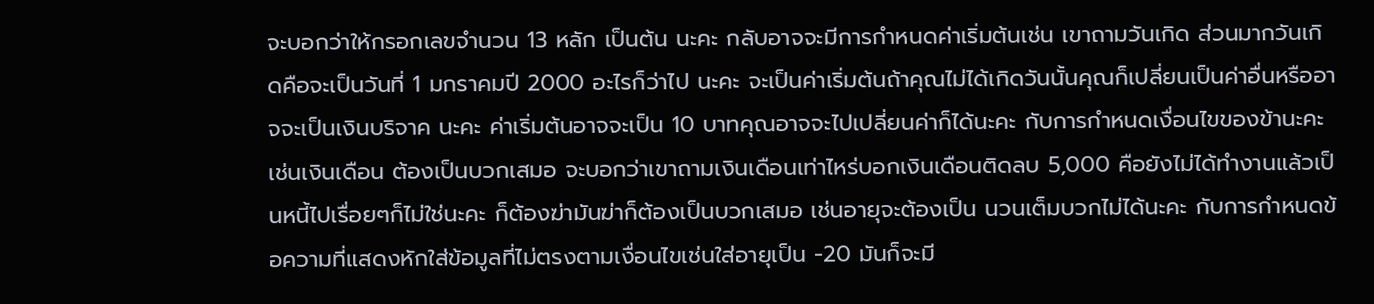จะบอกว่าให้กรอกเลขจำนวน 13 หลัก เป็นต้น นะคะ กลับอาจจะมีการกำหนดค่าเริ่มต้นเช่น เขาถามวันเกิด ส่วนมากวันเกิดคือจะเป็นวันที่ 1 มกราคมปี 2000 อะไรก็ว่าไป นะคะ จะเป็นค่าเริ่มต้นถ้าคุณไม่ได้เกิดวันนั้นคุณก็เปลี่ยนเป็นค่าอื่นหรืออาจจะเป็นเงินบริจาค นะคะ ค่าเริ่มต้นอาจจะเป็น 10 บาทคุณอาจจะไปเปลี่ยนค่าก็ได้นะคะ กับการกำหนดเงื่อนไขของข้านะคะ เช่นเงินเดือน ต้องเป็นบวกเสมอ จะบอกว่าเขาถามเงินเดือนเท่าไหร่บอกเงินเดือนติดลบ 5,000 คือยังไม่ได้ทำงานแล้วเป็นหนี้ไปเรื่อยๆก็ไม่ใช่นะคะ ก็ต้องฆ่ามันฆ่าก็ต้องเป็นบวกเสมอ เช่นอายุจะต้องเป็น นวนเต็มบวกไม่ได้นะคะ กับการกำหนดข้อความที่แสดงหักใส่ข้อมูลที่ไม่ตรงตามเงื่อนไขเช่นใส่อายุเป็น -20 มันก็จะมี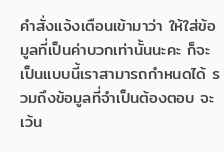คำสั่งแจ้งเตือนเข้ามาว่า ให้ใส่ข้อมูลที่เป็นค่าบวกเท่านั้นนะคะ ก็จะเป็นแบบนี้เราสามารถกำหนดได้ รวมถึงข้อมูลที่จำเป็นต้องตอบ จะเว้น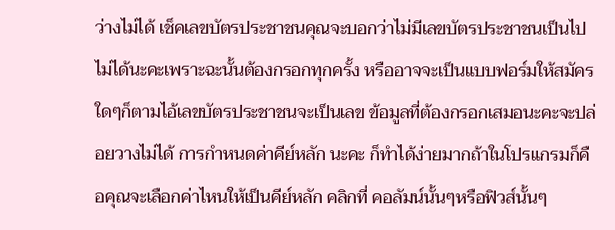ว่างไม่ได้ เช็คเลขบัตรประชาชนคุณจะบอกว่าไม่มีเลขบัตรประชาชนเป็นไปไม่ได้นะคะเพราะฉะนั้นต้องกรอกทุกครั้ง หรืออาจจะเป็นแบบฟอร์มให้สมัครใดๆก็ตามไอ้เลขบัตรประชาชนจะเป็นเลข ข้อมูลที่ต้องกรอกเสมอนะคะจะปล่อยวางไม่ได้ การกำหนดค่าคีย์หลัก นะคะ ก็ทำได้ง่ายมากถ้าในโปรแกรมก็คือคุณจะเลือกค่าไหนให้เป็นคีย์หลัก คลิกที่ คอลัมน์นั้นๆหรือฟิวส์นั้นๆ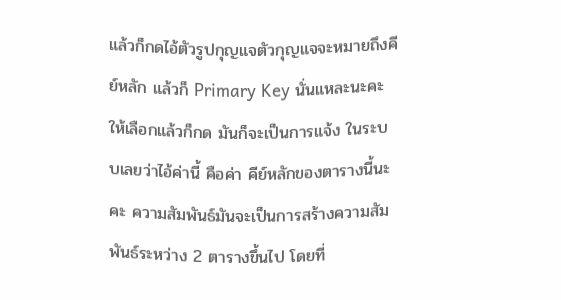แล้วก็กดไอ้ตัวรูปกุญแจตัวกุญแจจะหมายถึงคีย์หลัก แล้วก็ Primary Key นั่นแหละนะคะ ให้เลือกแล้วก็กด มันก็จะเป็นการแจ้ง ในระบบเลยว่าไอ้ค่านี้ คือค่า คีย์หลักของตารางนี้นะคะ ความสัมพันธ์มันจะเป็นการสร้างความสัมพันธ์ระหว่าง 2 ตารางขึ้นไป โดยที่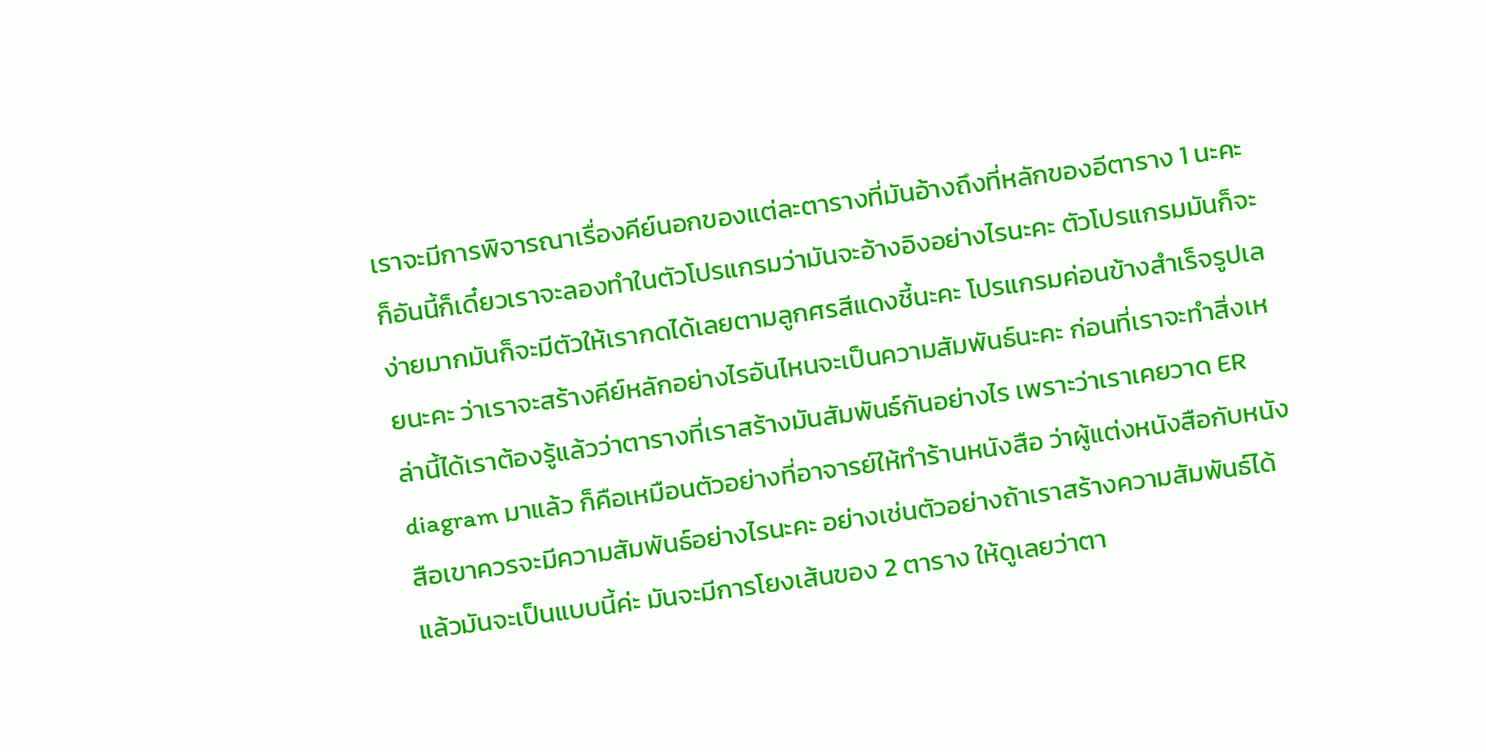เราจะมีการพิจารณาเรื่องคีย์นอกของแต่ละตารางที่มันอ้างถึงที่หลักของอีตาราง 1 นะคะ ก็อันนี้ก็เดี๋ยวเราจะลองทำในตัวโปรแกรมว่ามันจะอ้างอิงอย่างไรนะคะ ตัวโปรแกรมมันก็จะง่ายมากมันก็จะมีตัวให้เรากดได้เลยตามลูกศรสีแดงชี้นะคะ โปรแกรมค่อนข้างสำเร็จรูปเลยนะคะ ว่าเราจะสร้างคีย์หลักอย่างไรอันไหนจะเป็นความสัมพันธ์นะคะ ก่อนที่เราจะทำสิ่งเหล่านี้ได้เราต้องรู้แล้วว่าตารางที่เราสร้างมันสัมพันธ์กันอย่างไร เพราะว่าเราเคยวาด ER diagram มาแล้ว ก็คือเหมือนตัวอย่างที่อาจารย์ให้ทำร้านหนังสือ ว่าผู้แต่งหนังสือกับหนังสือเขาควรจะมีความสัมพันธ์อย่างไรนะคะ อย่างเช่นตัวอย่างถ้าเราสร้างความสัมพันธ์ได้แล้วมันจะเป็นแบบนี้ค่ะ มันจะมีการโยงเส้นของ 2 ตาราง ให้ดูเลยว่าตา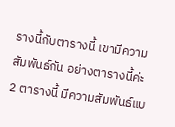รางนี้กับตารางนี้ เขามีความสัมพันธ์กัน อย่างตารางนี้ค่ะ 2 ตารางนี้ มีความสัมพันธ์แบ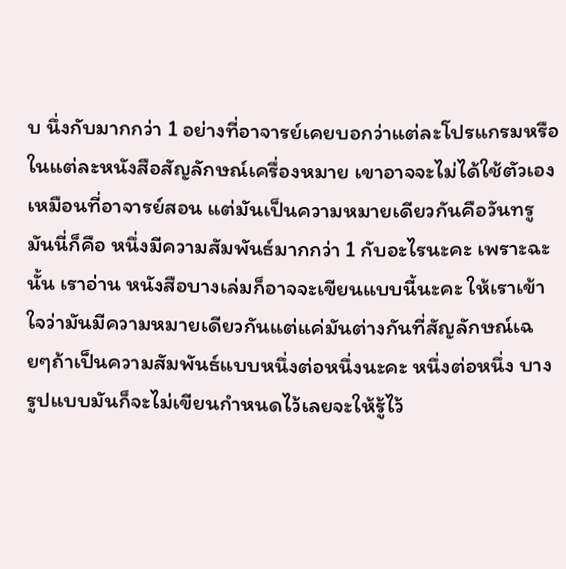บ นึ่งกับมากกว่า 1 อย่างที่อาจารย์เคยบอกว่าแต่ละโปรแกรมหรือในแต่ละหนังสือสัญลักษณ์เครื่องหมาย เขาอาจจะไม่ได้ใช้ตัวเองเหมือนที่อาจารย์สอน แต่มันเป็นความหมายเดียวกันคือวันทรูมันนี่ก็คือ หนึ่งมีความสัมพันธ์มากกว่า 1 กับอะไรนะคะ เพราะฉะนั้น เราอ่าน หนังสือบางเล่มก็อาจจะเขียนแบบนี้นะคะ ให้เราเข้าใจว่ามันมีความหมายเดียวกันแต่แค่มันต่างกันที่สัญลักษณ์เฉยๆถ้าเป็นความสัมพันธ์แบบหนึ่งต่อหนึ่งนะคะ หนึ่งต่อหนึ่ง บางรูปแบบมันก็จะไม่เขียนกำหนดไว้เลยจะให้รู้ไว้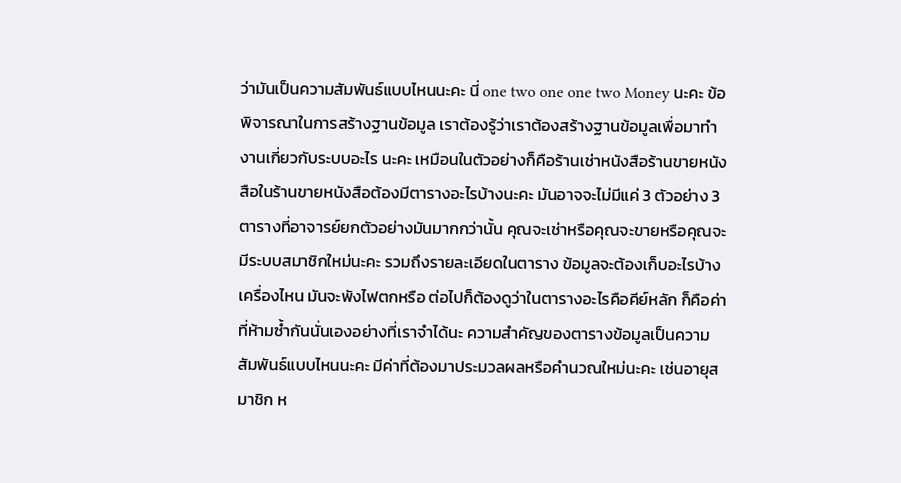ว่ามันเป็นความสัมพันธ์แบบไหนนะคะ นี่ one two one one two Money นะคะ ข้อพิจารณาในการสร้างฐานข้อมูล เราต้องรู้ว่าเราต้องสร้างฐานข้อมูลเพื่อมาทำงานเกี่ยวกับระบบอะไร นะคะ เหมือนในตัวอย่างก็คือร้านเช่าหนังสือร้านขายหนังสือในร้านขายหนังสือต้องมีตารางอะไรบ้างนะคะ มันอาจจะไม่มีแค่ 3 ตัวอย่าง 3 ตารางที่อาจารย์ยกตัวอย่างมันมากกว่านั้น คุณจะเช่าหรือคุณจะขายหรือคุณจะมีระบบสมาชิกใหม่นะคะ รวมถึงรายละเอียดในตาราง ข้อมูลจะต้องเก็บอะไรบ้าง เครื่องไหน มันจะพังไฟตกหรือ ต่อไปก็ต้องดูว่าในตารางอะไรคือคีย์หลัก ก็คือค่าที่ห้ามซ้ำกันนั่นเองอย่างที่เราจำได้นะ ความสำคัญของตารางข้อมูลเป็นความสัมพันธ์แบบไหนนะคะ มีค่าที่ต้องมาประมวลผลหรือคำนวณใหม่นะคะ เช่นอายุสมาชิก ห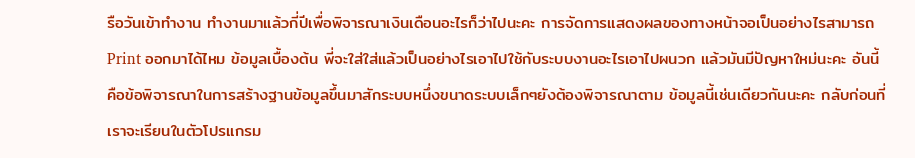รือวันเข้าทำงาน ทำงานมาแล้วกี่ปีเพื่อพิจารณาเงินเดือนอะไรก็ว่าไปนะคะ การจัดการแสดงผลของทางหน้าจอเป็นอย่างไรสามารถ Print ออกมาได้ไหม ข้อมูลเบื้องต้น พี่จะใส่ใส่แล้วเป็นอย่างไรเอาไปใช้กับระบบงานอะไรเอาไปผนวก แล้วมันมีปัญหาใหม่นะคะ อันนี้คือข้อพิจารณาในการสร้างฐานข้อมูลขึ้นมาสักระบบหนึ่งขนาดระบบเล็กๆยังต้องพิจารณาตาม ข้อมูลนี้เช่นเดียวกันนะคะ กลับก่อนที่เราจะเรียนในตัวโปรแกรม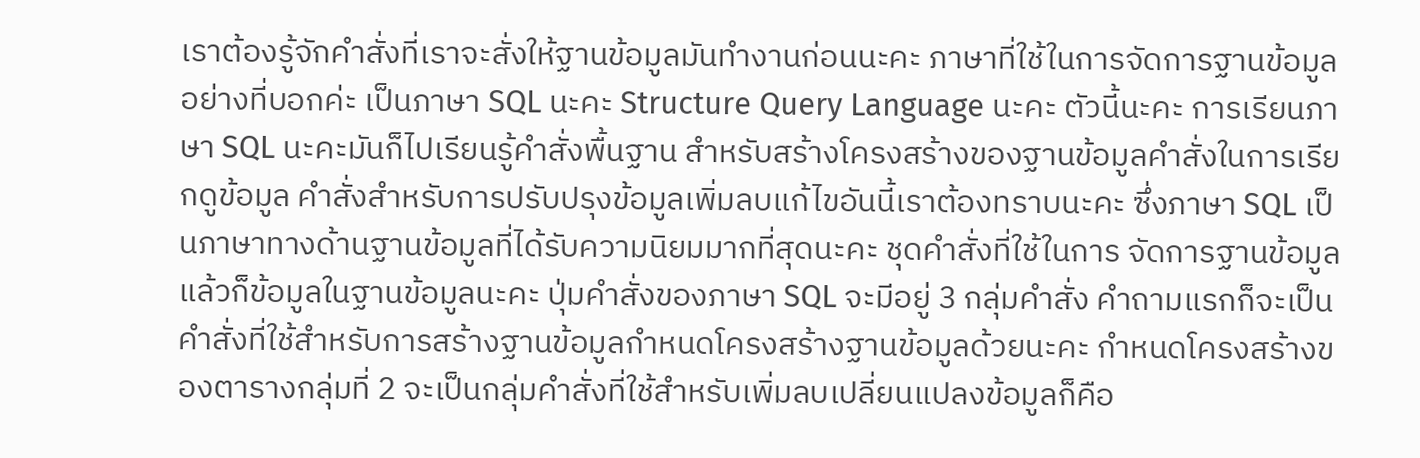เราต้องรู้จักคำสั่งที่เราจะสั่งให้ฐานข้อมูลมันทำงานก่อนนะคะ ภาษาที่ใช้ในการจัดการฐานข้อมูลอย่างที่บอกค่ะ เป็นภาษา SQL นะคะ Structure Query Language นะคะ ตัวนี้นะคะ การเรียนภาษา SQL นะคะมันก็ไปเรียนรู้คำสั่งพื้นฐาน สำหรับสร้างโครงสร้างของฐานข้อมูลคำสั่งในการเรียกดูข้อมูล คำสั่งสำหรับการปรับปรุงข้อมูลเพิ่มลบแก้ไขอันนี้เราต้องทราบนะคะ ซึ่งภาษา SQL เป็นภาษาทางด้านฐานข้อมูลที่ได้รับความนิยมมากที่สุดนะคะ ชุดคำสั่งที่ใช้ในการ จัดการฐานข้อมูลแล้วก็ข้อมูลในฐานข้อมูลนะคะ ปุ่มคำสั่งของภาษา SQL จะมีอยู่ 3 กลุ่มคำสั่ง คำถามแรกก็จะเป็นคำสั่งที่ใช้สำหรับการสร้างฐานข้อมูลกำหนดโครงสร้างฐานข้อมูลด้วยนะคะ กำหนดโครงสร้างของตารางกลุ่มที่ 2 จะเป็นกลุ่มคำสั่งที่ใช้สำหรับเพิ่มลบเปลี่ยนแปลงข้อมูลก็คือ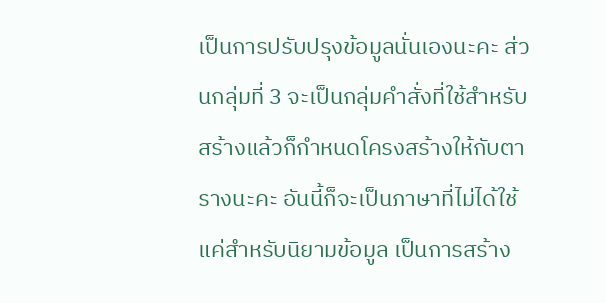เป็นการปรับปรุงข้อมูลนั่นเองนะคะ ส่วนกลุ่มที่ 3 จะเป็นกลุ่มคำสั่งที่ใช้สำหรับสร้างแล้วก็กำหนดโครงสร้างให้กับตารางนะคะ อันนี้ก็จะเป็นภาษาที่ไม่ได้ใช้แค่สำหรับนิยามข้อมูล เป็นการสร้าง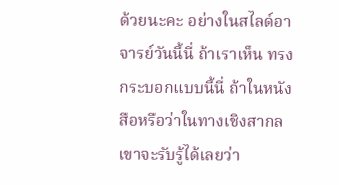ด้วยนะคะ อย่างในสไลด์อาจารย์วันนี้นี่ ถ้าเราเห็น ทรงกระบอกแบบนี้นี่ ถ้าในหนังสือหรือว่าในทางเชิงสากล เขาจะรับรู้ได้เลยว่า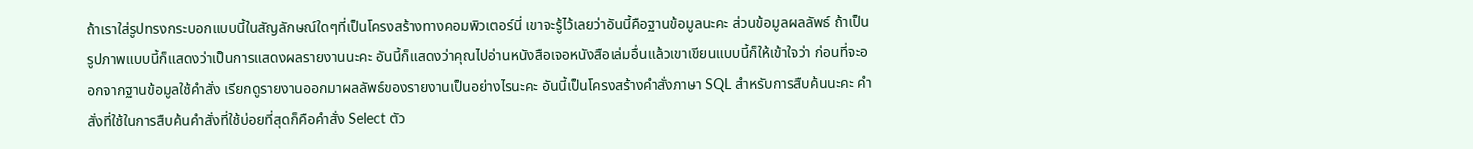ถ้าเราใส่รูปทรงกระบอกแบบนี้ในสัญลักษณ์ใดๆที่เป็นโครงสร้างทางคอมพิวเตอร์นี่ เขาจะรู้ไว้เลยว่าอันนี้คือฐานข้อมูลนะคะ ส่วนข้อมูลผลลัพธ์ ถ้าเป็นรูปภาพแบบนี้ก็แสดงว่าเป็นการแสดงผลรายงานนะคะ อันนี้ก็แสดงว่าคุณไปอ่านหนังสือเจอหนังสือเล่มอื่นแล้วเขาเขียนแบบนี้ก็ให้เข้าใจว่า ก่อนที่จะออกจากฐานข้อมูลใช้คำสั่ง เรียกดูรายงานออกมาผลลัพธ์ของรายงานเป็นอย่างไรนะคะ อันนี้เป็นโครงสร้างคำสั่งภาษา SQL สำหรับการสืบค้นนะคะ คำสั่งที่ใช้ในการสืบค้นคำสั่งที่ใช้บ่อยที่สุดก็คือคำสั่ง Select ตัว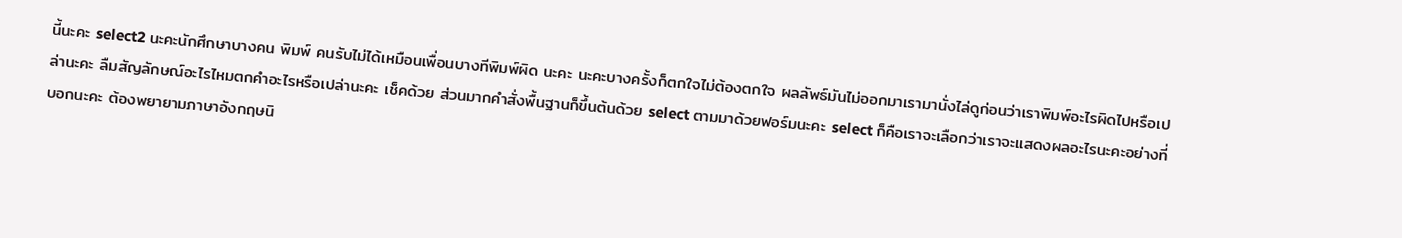นี้นะคะ select2 นะคะนักศึกษาบางคน พิมพ์ คนรับไม่ได้เหมือนเพื่อนบางทีพิมพ์ผิด นะคะ นะคะบางครั้งก็ตกใจไม่ต้องตกใจ ผลลัพธ์มันไม่ออกมาเรามานั่งไล่ดูก่อนว่าเราพิมพ์อะไรผิดไปหรือเปล่านะคะ ลืมสัญลักษณ์อะไรไหมตกคำอะไรหรือเปล่านะคะ เช็คด้วย ส่วนมากคำสั่งพื้นฐานก็ขึ้นต้นด้วย select ตามมาด้วยฟอร์มนะคะ select ก็คือเราจะเลือกว่าเราจะแสดงผลอะไรนะคะอย่างที่บอกนะคะ ต้องพยายามภาษาอังกฤษนิ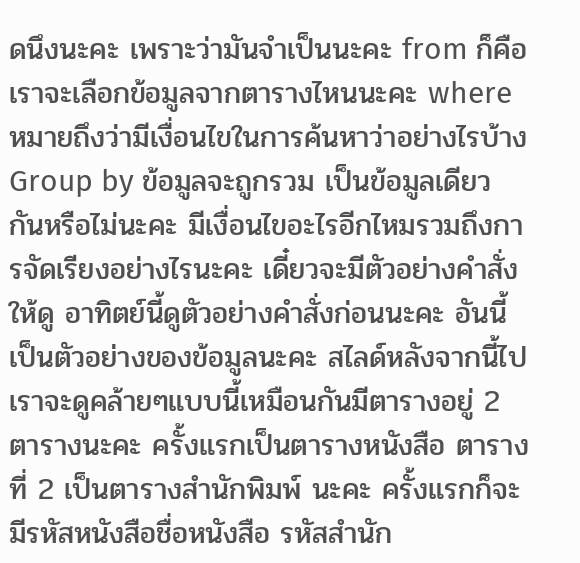ดนึงนะคะ เพราะว่ามันจำเป็นนะคะ from ก็คือเราจะเลือกข้อมูลจากตารางไหนนะคะ where หมายถึงว่ามีเงื่อนไขในการค้นหาว่าอย่างไรบ้าง Group by ข้อมูลจะถูกรวม เป็นข้อมูลเดียวกันหรือไม่นะคะ มีเงื่อนไขอะไรอีกไหมรวมถึงการจัดเรียงอย่างไรนะคะ เดี๋ยวจะมีตัวอย่างคำสั่งให้ดู อาทิตย์นี้ดูตัวอย่างคำสั่งก่อนนะคะ อันนี้เป็นตัวอย่างของข้อมูลนะคะ สไลด์หลังจากนี้ไป เราจะดูคล้ายๆแบบนี้เหมือนกันมีตารางอยู่ 2 ตารางนะคะ ครั้งแรกเป็นตารางหนังสือ ตารางที่ 2 เป็นตารางสำนักพิมพ์ นะคะ ครั้งแรกก็จะมีรหัสหนังสือชื่อหนังสือ รหัสสำนัก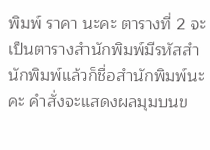พิมพ์ ราคา นะคะ ตารางที่ 2 จะเป็นตารางสำนักพิมพ์มีรหัสสำนักพิมพ์แล้วก็ชื่อสำนักพิมพ์นะคะ คำสั่งจะแสดงผลมุมบนข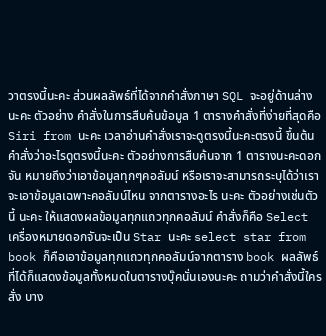วาตรงนี้นะคะ ส่วนผลลัพธ์ที่ได้จากคำสั่งภาษา SQL จะอยู่ด้านล่างนะคะ ตัวอย่าง คำสั่งในการสืบค้นข้อมูล 1 ตารางคำสั่งที่ง่ายที่สุดคือ Siri from นะคะ เวลาอ่านคำสั่งเราจะดูตรงนี้นะคะตรงนี้ ขึ้นต้นคำสั่งว่าอะไรดูตรงนี้นะคะ ตัวอย่างการสืบค้นจาก 1 ตารางนะคะดอกจัน หมายถึงว่าเอาข้อมูลทุกๆคอลัมน์ หรือเราจะสามารถระบุได้ว่าเราจะเอาข้อมูลเฉพาะคอลัมน์ไหน จากตารางอะไร นะคะ ตัวอย่างเช่นตัวนี้ นะคะ ให้แสดงผลข้อมูลทุกแถวทุกคอลัมน์ คำสั่งก็คือ Select เครื่องหมายดอกจันจะเป็น Star นะคะ select star from book ก็คือเอาข้อมูลทุกแถวทุกคอลัมน์จากตาราง book ผลลัพธ์ที่ได้ก็แสดงข้อมูลทั้งหมดในตารางบุ๊คนั่นเองนะคะ ถามว่าคำสั่งนี้ใครสั่ง บาง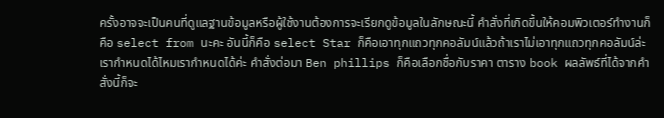ครั้งอาจจะเป็นคนที่ดูแลฐานข้อมูลหรือผู้ใช้งานต้องการจะเรียกดูข้อมูลในลักษณะนี้ คำสั่งที่เกิดขึ้นให้คอมพิวเตอร์ทำงานก็คือ select from นะคะ อันนี้ก็คือ select Star ก็คือเอาทุกแถวทุกคอลัมน์แล้วถ้าเราไม่เอาทุกแถวทุกคอลัมน์ล่ะเรากำหนดได้ไหมเรากำหนดได้ค่ะ คำสั่งต่อมา Ben phillips ก็คือเลือกชื่อกับราคา ตาราง book ผลลัพธ์ที่ได้จากคำสั่งนี้ก็จะ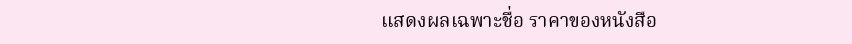แสดงผลเฉพาะชื่อ ราคาของหนังสือ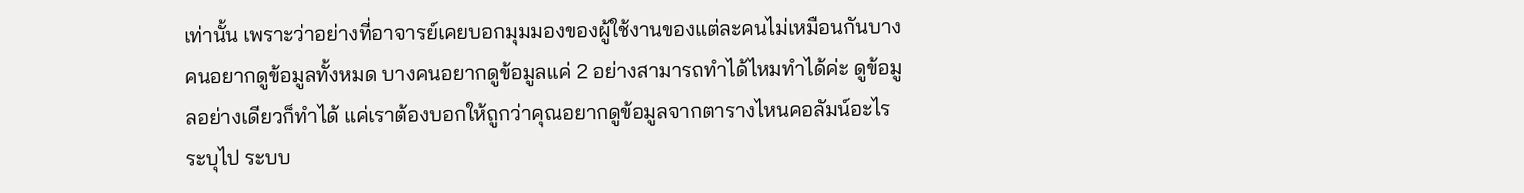เท่านั้น เพราะว่าอย่างที่อาจารย์เคยบอกมุมมองของผู้ใช้งานของแต่ละคนไม่เหมือนกันบางคนอยากดูข้อมูลทั้งหมด บางคนอยากดูข้อมูลแค่ 2 อย่างสามารถทำได้ไหมทำได้ค่ะ ดูข้อมูลอย่างเดียวก็ทำได้ แค่เราต้องบอกให้ถูกว่าคุณอยากดูข้อมูลจากตารางไหนคอลัมน์อะไร ระบุไป ระบบ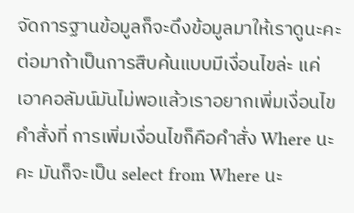จัดการฐานข้อมูลก็จะดึงข้อมูลมาให้เราดูนะคะ ต่อมาถ้าเป็นการสืบค้นแบบมีเงื่อนไขล่ะ แค่เอาคอลัมน์มันไม่พอแล้วเราอยากเพิ่มเงื่อนไขคำสั่งที่ การเพิ่มเงื่อนไขก็คือคำสั่ง Where นะคะ มันก็จะเป็น select from Where นะ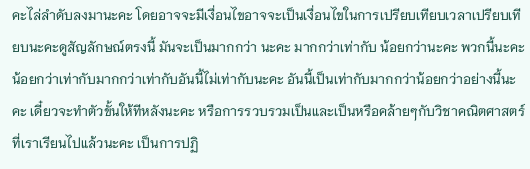คะไล่ลำดับลงมานะคะ โดยอาจจะมีเงื่อนไขอาจจะเป็นเงื่อนไขในการเปรียบเทียบเวลาเปรียบเทียบนะคะดูสัญลักษณ์ตรงนี้ มันจะเป็นมากกว่า นะคะ มากกว่าเท่ากับ น้อยกว่านะคะ พวกนี้นะคะน้อยกว่าเท่ากับมากกว่าเท่ากับอันนี้ไม่เท่ากับนะคะ อันนี้เป็นเท่ากับมากกว่าน้อยกว่าอย่างนี้นะคะ เดี๋ยวจะทำตัวขั้นให้ทีหลังนะคะ หรือการรวบรวมเป็นและเป็นหรือคล้ายๆกับวิชาคณิตศาสตร์ที่เราเรียนไปแล้วนะคะ เป็นการปฏิ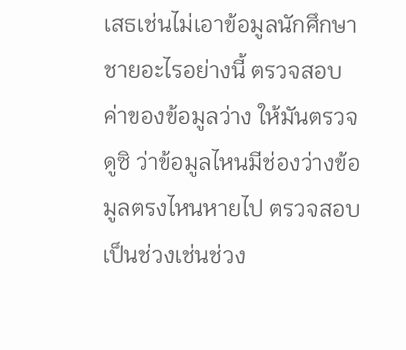เสธเช่นไม่เอาข้อมูลนักศึกษาชายอะไรอย่างนี้ ตรวจสอบค่าของข้อมูลว่าง ให้มันตรวจดูซิ ว่าข้อมูลไหนมีช่องว่างข้อมูลตรงไหนหายไป ตรวจสอบเป็นช่วงเช่นช่วง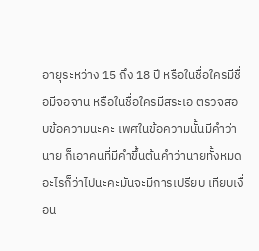อายุระหว่าง 15 ถึง 18 ปี หรือในชื่อใครมีชื่อมีจอจาน หรือในชื่อใครมีสระเอ ตรวจสอบข้อความนะคะ เพศในข้อความนั้นมีคำว่านาย ก็เอาคนที่มีคำขึ้นต้นคำว่านายทั้งหมดอะไรก็ว่าไปนะคะมันจะมีการเปรียบ เทียบเงื่อน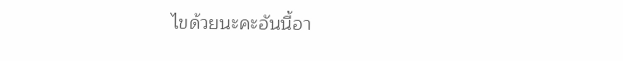ไขด้วยนะคะอันนี้อา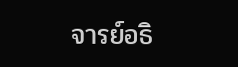จารย์อธิ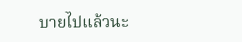บายไปแล้วนะ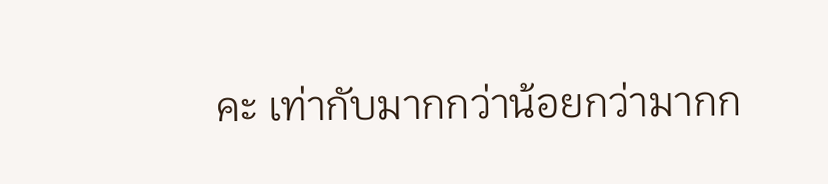คะ เท่ากับมากกว่าน้อยกว่ามากก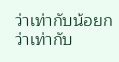ว่าเท่ากับน้อยกว่าเท่ากับ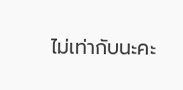ไม่เท่ากับนะคะ